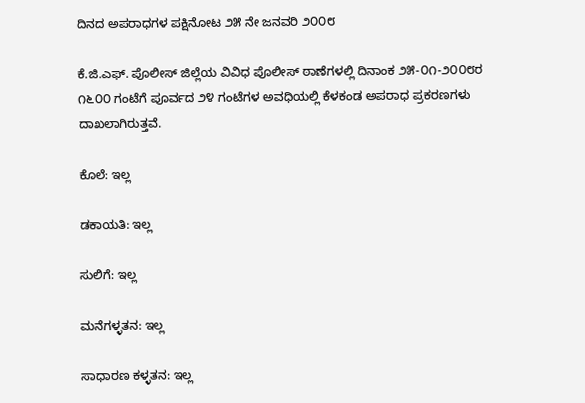ದಿನದ ಅಪರಾಧಗಳ ಪಕ್ಷಿನೋಟ ೨೫ ನೇ ಜನವರಿ ೨೦೦೮

ಕೆ.ಜಿ.ಎಫ್. ಪೊಲೀಸ್ ಜಿಲ್ಲೆಯ ವಿವಿಧ ಪೊಲೀಸ್ ಠಾಣೆಗಳಲ್ಲಿ ದಿನಾಂಕ ೨೫-೦೧-೨೦೦೮ರ ೧೬೦೦ ಗಂಟೆಗೆ ಪೂರ್ವದ ೨೪ ಗಂಟೆಗಳ ಅವಧಿಯಲ್ಲಿ ಕೆಳಕಂಡ ಅಪರಾಧ ಪ್ರಕರಣಗಳು ದಾಖಲಾಗಿರುತ್ತವೆ.

ಕೊಲೆ: ಇಲ್ಲ

ಡಕಾಯತಿ: ಇಲ್ಲ

ಸುಲಿಗೆ: ಇಲ್ಲ

ಮನೆಗಳ್ಳತನ: ಇಲ್ಲ

ಸಾಧಾರಣ ಕಳ್ಳತನ: ಇಲ್ಲ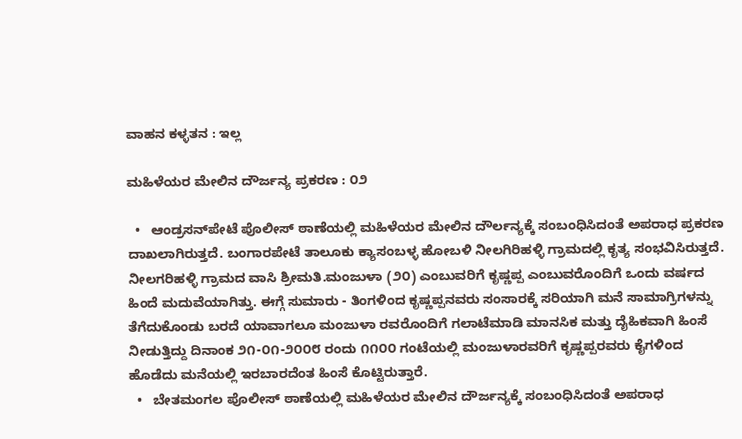ವಾಹನ ಕಳ್ಳತನ : ಇಲ್ಲ

ಮಹಿಳೆಯರ ಮೇಲಿನ ದೌರ್ಜನ್ಯ ಪ್ರಕರಣ : ೦೨

  •   ಆಂಡ್ರಸನ್‌ಪೇಟೆ ಪೊಲೀಸ್ ಠಾಣೆಯಲ್ಲಿ ಮಹಿಳೆಯರ ಮೇಲಿನ ದೌರ್ಲನ್ಯಕ್ಕೆ ಸಂಬಂಧಿಸಿದಂತೆ ಅಪರಾಧ ಪ್ರಕರಣ ದಾಖಲಾಗಿರುತ್ತದೆ. ಬಂಗಾರಪೇಟೆ ತಾಲೂಕು ಕ್ಯಾಸಂಬಳ್ಳ ಹೋಬಳಿ ನೀಲಗಿರಿಹಳ್ಳಿ ಗ್ರಾಮದಲ್ಲಿ ಕೃತ್ಯ ಸಂಭವಿಸಿರುತ್ತದೆ. ನೀಲಗರಿಹಳ್ಳಿ ಗ್ರಾಮದ ವಾಸಿ ಶ್ರೀಮತಿ.ಮಂಜುಳಾ (೨೦) ಎಂಬುವರಿಗೆ ಕೃಷ್ಣಪ್ಪ ಎಂಬುವರೊಂದಿಗೆ ಒಂದು ವರ್ಷದ ಹಿಂದೆ ಮದುವೆಯಾಗಿತ್ತು. ಈಗ್ಗೆ ಸುಮಾರು - ತಿಂಗಳಿಂದ ಕೃಷ್ಣಪ್ಪನವರು ಸಂಸಾರಕ್ಕೆ ಸರಿಯಾಗಿ ಮನೆ ಸಾಮಾಗ್ರಿಗಳನ್ನು ತೆಗೆದುಕೊಂಡು ಬರದೆ ಯಾವಾಗಲೂ ಮಂಜುಳಾ ರವರೊಂದಿಗೆ ಗಲಾಟೆಮಾಡಿ ಮಾನಸಿಕ ಮತ್ತು ದೈಹಿಕವಾಗಿ ಹಿಂಸೆ ನೀಡುತ್ತಿದ್ದು ದಿನಾಂಕ ೨೧-೦೧-೨೦೦೮ ರಂದು ೧೧೦೦ ಗಂಟೆಯಲ್ಲಿ ಮಂಜುಳಾರವರಿಗೆ ಕೃಷ್ಣಪ್ಪರವರು ಕೈಗಳಿಂದ ಹೊಡೆದು ಮನೆಯಲ್ಲಿ ಇರಬಾರದೆಂತ ಹಿಂಸೆ ಕೊಟ್ಟಿರುತ್ತಾರೆ.
  •   ಬೇತಮಂಗಲ ಪೊಲೀಸ್‌ ಠಾಣೆಯಲ್ಲಿ ಮಹಿಳೆಯರ ಮೇಲಿನ ದೌರ್ಜನ್ಯಕ್ಕೆ ಸಂಬಂಧಿಸಿದಂತೆ ಅಪರಾಧ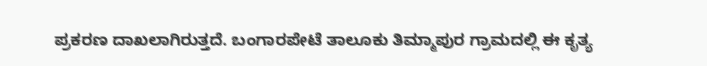ಪ್ರಕರಣ ದಾಖಲಾಗಿರುತ್ತದೆ. ಬಂಗಾರಪೇಟೆ ತಾಲೂಕು ತಿಮ್ಮಾಪುರ ಗ್ರಾಮದಲ್ಲಿ ಈ ಕೃತ್ಯ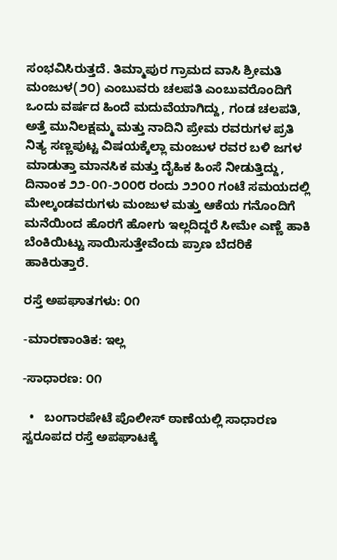ಸಂಭವಿಸಿರುತ್ತದೆ. ತಿಮ್ಮಾಪುರ ಗ್ರಾಮದ ವಾಸಿ ಶ್ರೀಮತಿ ಮಂಜುಳ(೨೦) ಎಂಬುವರು ಚಲಪತಿ ಎಂಬುವರೊಂದಿಗೆ ಒಂದು ವರ್ಷದ ಹಿಂದೆ ಮದುವೆಯಾಗಿದ್ದು, ಗಂಡ ಚಲಪತಿ, ಅತ್ತೆ ಮುನಿಲಕ್ಷಮ್ಮ ಮತ್ತು ನಾದಿನಿ ಪ್ರೇಮ ರವರುಗಳ ಪ್ರತಿ ನಿತ್ಯ ಸಣ್ಣಪು‌ಟ್ಟ ವಿಷಯಕ್ಕೆಲ್ಲಾ ಮಂಜುಳ ರವರ ಬಳಿ ಜಗಳ ಮಾಡುತ್ತಾ ಮಾನಸಿಕ ಮತ್ತು ದೈಹಿಕ ಹಿಂಸೆ ನೀಡುತ್ತಿದ್ದು, ದಿನಾಂಕ ೨೨-೦೧-೨೦೦೮ ರಂದು ೨೨೦೦ ಗಂಟೆ ಸಮಯದಲ್ಲಿ ಮೇಲ್ಕಂಡವರುಗಳು ಮಂಜುಳ ಮತ್ತು ಆಕೆಯ ಗನೊಂದಿಗೆ ಮನೆಯಿಂದ ಹೊರಗೆ ಹೋಗು ಇಲ್ಲದಿದ್ದರೆ ಸೀಮೇ ಎಣ್ಣೆ ಹಾಕಿ ಬೆಂಕಿಯಿಟ್ಟು ಸಾಯಿಸುತ್ತೇವೆಂದು ಪ್ರಾಣ ಬೆದರಿಕೆ ಹಾಕಿರುತ್ತಾರೆ.

ರಸ್ತೆ ಅಪಘಾತಗಳು: ೦೧

-ಮಾರಣಾಂತಿಕ: ಇಲ್ಲ

-ಸಾಧಾರಣ: ೦೧

  •   ಬಂಗಾರಪೇಟೆ ಪೊಲೀಸ್ ಠಾಣೆಯಲ್ಲಿ ಸಾಧಾರಣ ಸ್ವರೂಪದ ರಸ್ತೆ ಅಪಘಾಟಕ್ಕೆ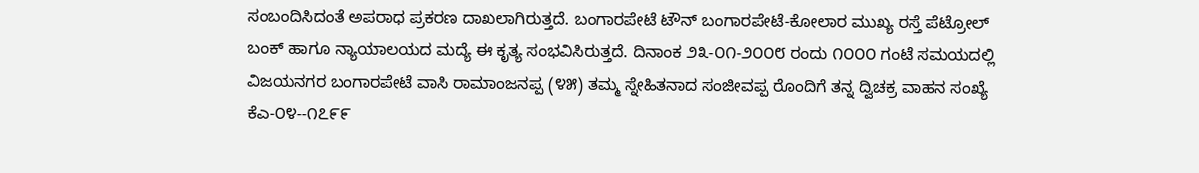ಸಂಬಂದಿಸಿದಂತೆ ಅಪರಾಧ ಪ್ರಕರಣ ದಾಖಲಾಗಿರುತ್ತದೆ. ಬಂಗಾರಪೇಟೆ ಟೌನ್‌ ಬಂಗಾರಪೇಟೆ-ಕೋಲಾರ ಮುಖ್ಯ ರಸ್ತೆ ಪೆಟ್ರೋಲ್ ಬಂಕ್ ಹಾಗೂ ನ್ಯಾಯಾಲಯದ ಮದ್ಯೆ ಈ ಕೃತ್ಯ ಸಂಭವಿಸಿರುತ್ತದೆ. ದಿನಾಂಕ ೨೩-೦೧-೨೦೦೮ ರಂದು ೧೦೦೦ ಗಂಟೆ ಸಮಯದಲ್ಲಿ ವಿಜಯನಗರ ಬಂಗಾರಪೇಟೆ ವಾಸಿ ರಾಮಾಂಜನಪ್ಪ (೪೫) ತಮ್ಮ ಸ್ನೇಹಿತನಾದ ಸಂಜೀವಪ್ಪ ರೊಂದಿಗೆ ತನ್ನ ದ್ವಿಚಕ್ರ ವಾಹನ ಸಂಖ್ಯೆ ಕೆಎ-೦೪--೧೭೯೯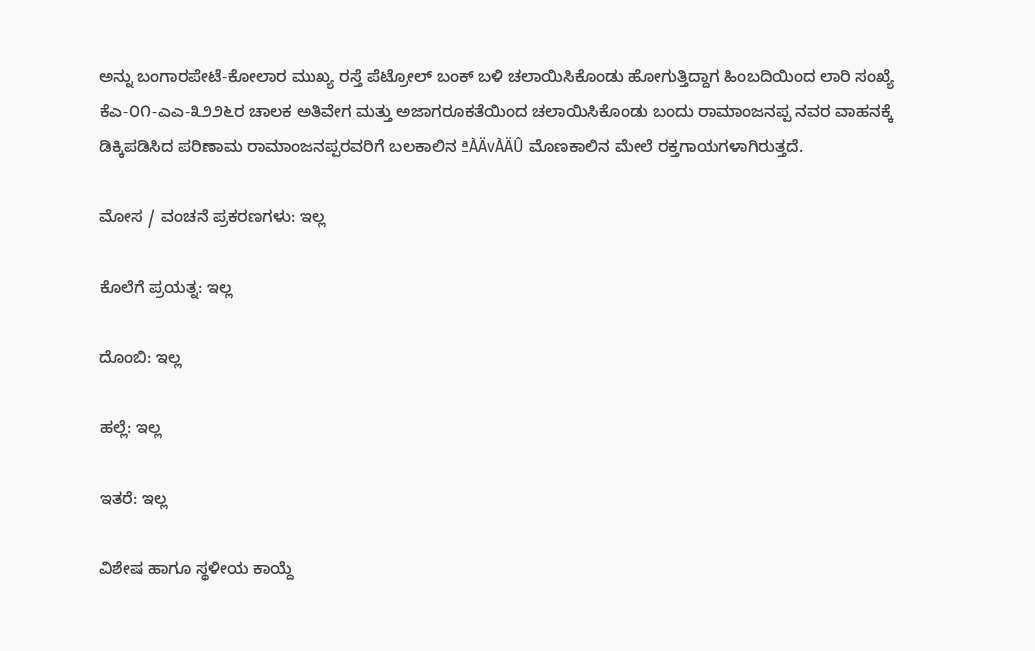ಅನ್ನು ಬಂಗಾರಪೇಟೆ-ಕೋಲಾರ ಮುಖ್ಯ ರಸ್ತೆ ಪೆಟ್ರೋಲ್‌ ಬಂಕ್ ಬಳಿ ಚಲಾಯಿಸಿಕೊಂಡು ಹೋಗುತ್ತಿದ್ದಾಗ ಹಿಂಬದಿಯಿಂದ ಲಾರಿ ಸಂಖ್ಯೆ ಕೆಎ-೦೧-ಎಎ-೩೨೨೬ರ ಚಾಲಕ ಅತಿವೇಗ ಮತ್ತು ಅಜಾಗರೂಕತೆಯಿಂದ ಚಲಾಯಿಸಿಕೊಂಡು ಬಂದು ರಾಮಾಂಜನಪ್ಪ ನವರ ವಾಹನಕ್ಕೆ ಡಿಕ್ಕಿಪಡಿಸಿದ ಪರಿಣಾಮ ರಾಮಾಂಜನಪ್ಪರವರಿಗೆ ಬಲಕಾಲಿನ ªÀÄvÀÄÛ ಮೊಣಕಾಲಿನ ಮೇಲೆ ರಕ್ತಗಾಯಗಳಾಗಿರುತ್ತದೆ.

ಮೋಸ / ವಂಚನೆ ಪ್ರಕರಣಗಳು: ಇಲ್ಲ

ಕೊಲೆಗೆ ಪ್ರಯತ್ನ: ಇಲ್ಲ

ದೊಂಬಿ: ಇಲ್ಲ

ಹಲ್ಲೆ: ಇಲ್ಲ

ಇತರೆ: ಇಲ್ಲ

ವಿಶೇಷ ಹಾಗೂ ಸ್ಥಳೀಯ ಕಾಯ್ದೆ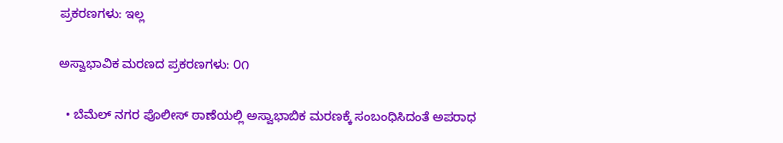ಪ್ರಕರಣಗಳು: ಇಲ್ಲ

ಅಸ್ವಾಭಾವಿಕ ಮರಣದ ಪ್ರಕರಣಗಳು: ೦೧

  • ಬೆಮೆಲ್ ನಗರ ಪೊಲೀಸ್ ಠಾಣೆಯಲ್ಲಿ ಅಸ್ವಾಭಾಬಿಕ ಮರಣಕ್ಕೆ ಸಂಬಂಧಿಸಿದಂತೆ ಅಪರಾಧ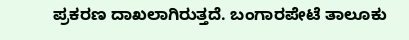ಪ್ರಕರಣ ದಾಖಲಾಗಿರುತ್ತದೆ. ಬಂಗಾರಪೇಟೆ ತಾಲೂಕು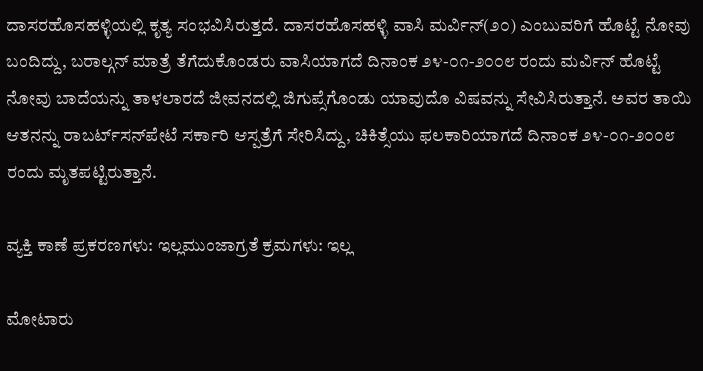ದಾಸರಹೊಸಹಳ್ಳಿಯಲ್ಲಿ ಕೃತ್ಯ ಸಂಭವಿಸಿರುತ್ತದೆ. ದಾಸರಹೊಸಹಳ್ಳಿ ವಾಸಿ ಮರ್ವಿನ್(೨೦) ಎಂಬುವರಿಗೆ ಹೊಟ್ಟೆ ನೋವು ಬಂದಿದ್ದು, ಬರಾಲ್ಗನ್ ಮಾತ್ರೆ ತೆಗೆದುಕೊಂಡರು ವಾಸಿಯಾಗದೆ ದಿನಾಂಕ ೨೪-೦೧-೨೦೦೮ ರಂದು ಮರ್ವಿನ್ ಹೊಟ್ಟೆ ನೋವು ಬಾದೆಯನ್ನು ತಾಳಲಾರದೆ ಜೀವನದಲ್ಲಿ ಜಿಗುಪ್ಸೆಗೊಂಡು ಯಾವುದೊ ವಿಷವನ್ನು ಸೇವಿಸಿರುತ್ತಾನೆ. ಅವರ ತಾಯಿ ಆತನನ್ನು ರಾಬರ್ಟ್‌‌ಸನ್‌ಪೇಟೆ ಸರ್ಕಾರಿ ಆಸ್ಪತ್ರೆಗೆ ಸೇರಿಸಿದ್ದು, ಚಿಕಿತ್ಸೆಯು ಫಲಕಾರಿಯಾಗದೆ ದಿನಾಂಕ ೨೪-೦೧-೨೦೦೮ ರಂದು ಮೃತಪಟ್ಟಿರುತ್ತಾನೆ.

ವ್ಯಕ್ತಿ ಕಾಣೆ ಪ್ರಕರಣಗಳು: ಇಲ್ಲಮುಂಜಾಗ್ರತೆ ಕ್ರಮಗಳು: ಇಲ್ಲ

ಮೋಟಾರು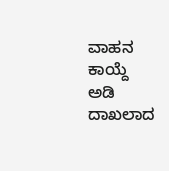ವಾಹನ ಕಾಯ್ದೆ ಅಡಿ ದಾಖಲಾದ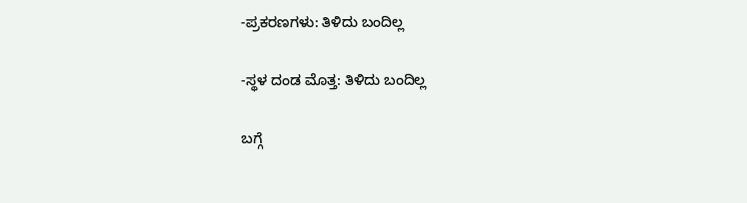-ಪ್ರಕರಣಗಳು: ತಿಳಿದು ಬಂದಿಲ್ಲ

-ಸ್ಥಳ ದಂಡ ಮೊತ್ತ: ತಿಳಿದು ಬಂದಿಲ್ಲ

ಬಗ್ಗೆ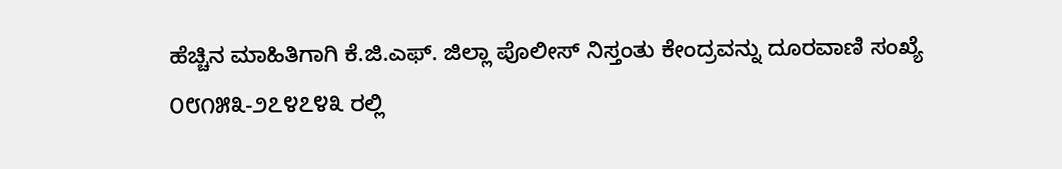ಹೆಚ್ಚಿನ ಮಾಹಿತಿಗಾಗಿ ಕೆ.ಜಿ.ಎಫ್. ಜಿಲ್ಲಾ ಪೊಲೀಸ್ ನಿಸ್ತಂತು ಕೇಂದ್ರವನ್ನು ದೂರವಾಣಿ ಸಂಖ್ಯೆ ೦೮೧೫೩-೨೭೪೭೪೩ ರಲ್ಲಿ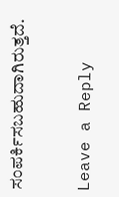ಸಂಪರ್ಕಿಸಬಹುದಾಗಿರುತ್ತದೆ.

Leave a Reply